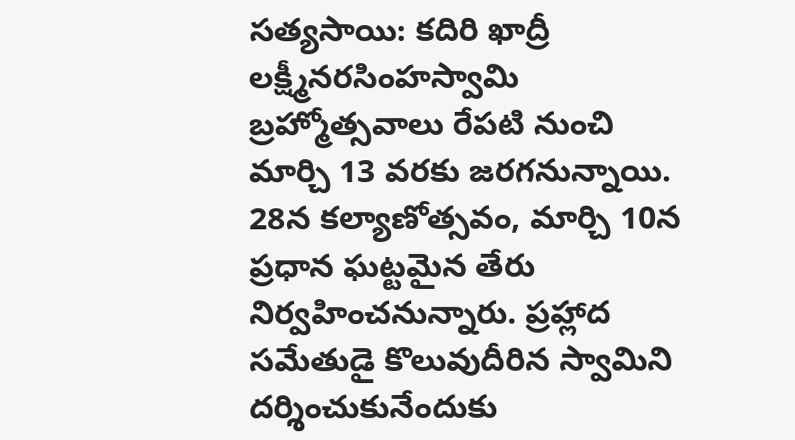సత్యసాయి: కదిరి ఖాద్రీ లక్ష్మీనరసింహస్వామి బ్రహ్మోత్సవాలు రేపటి నుంచి మార్చి 13 వరకు జరగనున్నాయి. 28న కల్యాణోత్సవం, మార్చి 10న ప్రధాన ఘట్టమైన తేరు నిర్వహించనున్నారు. ప్రహ్లాద సమేతుడై కొలువుదీరిన స్వామిని దర్శించుకునేందుకు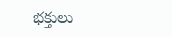భక్తులు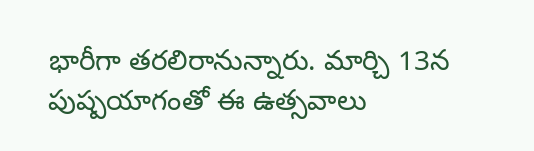భారీగా తరలిరానున్నారు. మార్చి 13న పుష్పయాగంతో ఈ ఉత్సవాలు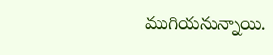ముగియనున్నాయి.